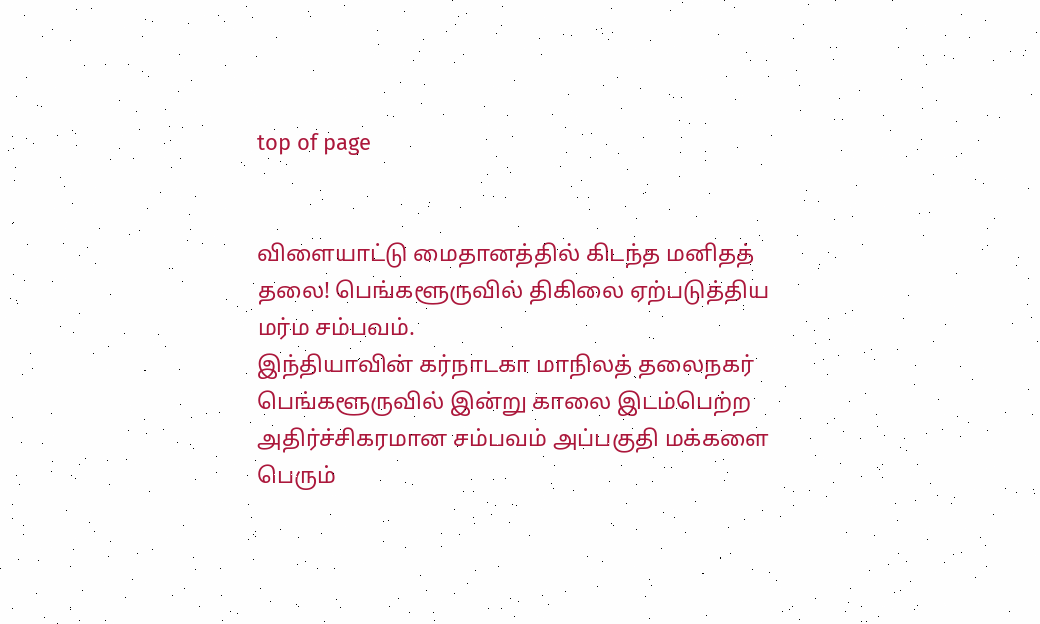top of page


விளையாட்டு மைதானத்தில் கிடந்த மனிதத் தலை! பெங்களூருவில் திகிலை ஏற்படுத்திய மர்ம சம்பவம்.
இந்தியாவின் கர்நாடகா மாநிலத் தலைநகர் பெங்களூருவில் இன்று காலை இடம்பெற்ற அதிர்ச்சிகரமான சம்பவம் அப்பகுதி மக்களை பெரும்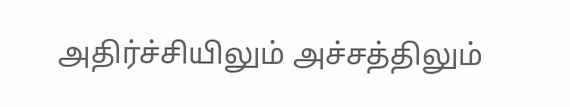அதிர்ச்சியிலும் அச்சத்திலும்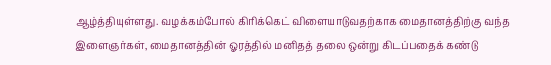ஆழ்த்தியுள்ளது. வழக்கம்போல் கிரிக்கெட் விளையாடுவதற்காக மைதானத்திற்கு வந்த இளைஞர்கள், மைதானத்தின் ஓரத்தில் மனிதத் தலை ஒன்று கிடப்பதைக் கண்டு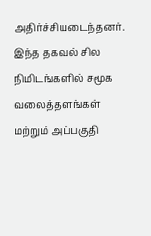அதிர்ச்சியடைந்தனர். இந்த தகவல் சில நிமிடங்களில் சமூக வலைத்தளங்கள் மற்றும் அப்பகுதி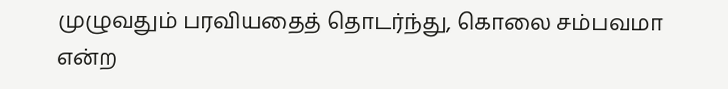முழுவதும் பரவியதைத் தொடர்ந்து, கொலை சம்பவமா என்ற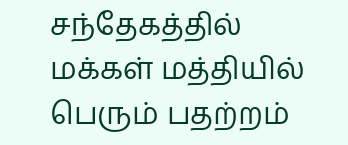சந்தேகத்தில் மக்கள் மத்தியில் பெரும் பதற்றம்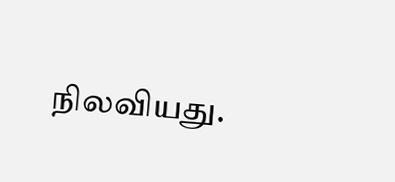நிலவியது.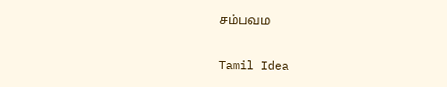சம்பவம

Tamil Idea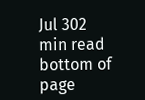Jul 302 min read
bottom of page